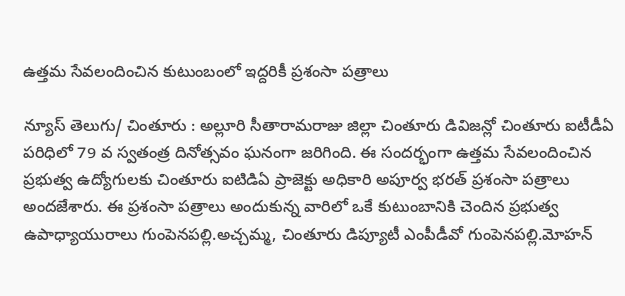ఉత్తమ సేవలందించిన కుటుంబంలో ఇద్దరికీ ప్రశంసా పత్రాలు

న్యూస్ తెలుగు/ చింతూరు : అల్లూరి సీతారామరాజు జిల్లా చింతూరు డివిజన్లో చింతూరు ఐటీడీఏ పరిధిలో 79 వ స్వతంత్ర దినోత్సవం ఘనంగా జరిగింది. ఈ సందర్భంగా ఉత్తమ సేవలందించిన ప్రభుత్వ ఉద్యోగులకు చింతూరు ఐటిడిఏ ప్రాజెక్టు అధికారి అపూర్వ భరత్ ప్రశంసా పత్రాలు అందజేశారు. ఈ ప్రశంసా పత్రాలు అందుకున్న వారిలో ఒకే కుటుంబానికి చెందిన ప్రభుత్వ ఉపాధ్యాయురాలు గుంపెనపల్లి.అచ్చమ్మ, చింతూరు డిప్యూటీ ఎంపీడీవో గుంపెనపల్లి.మోహన్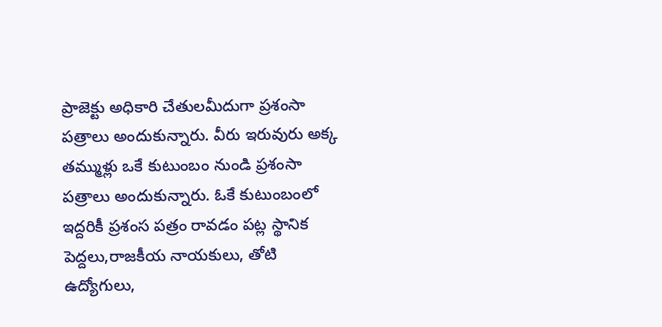ప్రాజెక్టు అధికారి చేతులమీదుగా ప్రశంసా పత్రాలు అందుకున్నారు. వీరు ఇరువురు అక్క తమ్ముళ్లు ఒకే కుటుంబం నుండి ప్రశంసా పత్రాలు అందుకున్నారు. ఓకే కుటుంబంలో ఇద్దరికీ ప్రశంస పత్రం రావడం పట్ల స్థానిక పెద్దలు,రాజకీయ నాయకులు, తోటి ఉద్యోగులు,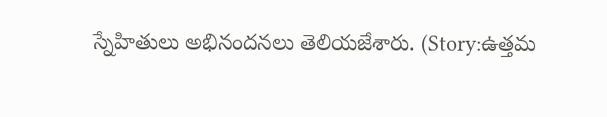స్నేహితులు అభినందనలు తెలియజేశారు. (Story:ఉత్తమ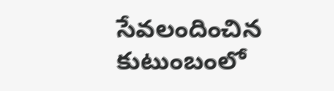సేవలందించిన కుటుంబంలో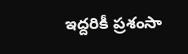ఇద్దరికీ ప్రశంసా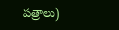పత్రాలు)